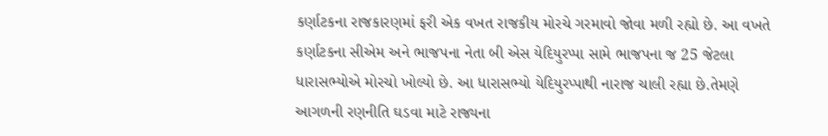કર્ણાટકના રાજકારણમાં ફરી એક વખત રાજકીય મોરચે ગરમાવો જોવા મળી રહ્યો છે. આ વખતે કર્ણાટકના સીએમ અને ભાજપના નેતા બી એસ યેદિયુરપ્પા સામે ભાજપના જ 25 જેટલા ધારાસભ્યોએ મોરચો ખોલ્યો છે. આ ધારાસભ્યો યેદિયુરપ્પાથી નારાજ ચાલી રહ્યા છે.તેમણે આગળની રણનીતિ ઘડવા માટે રાજ્યના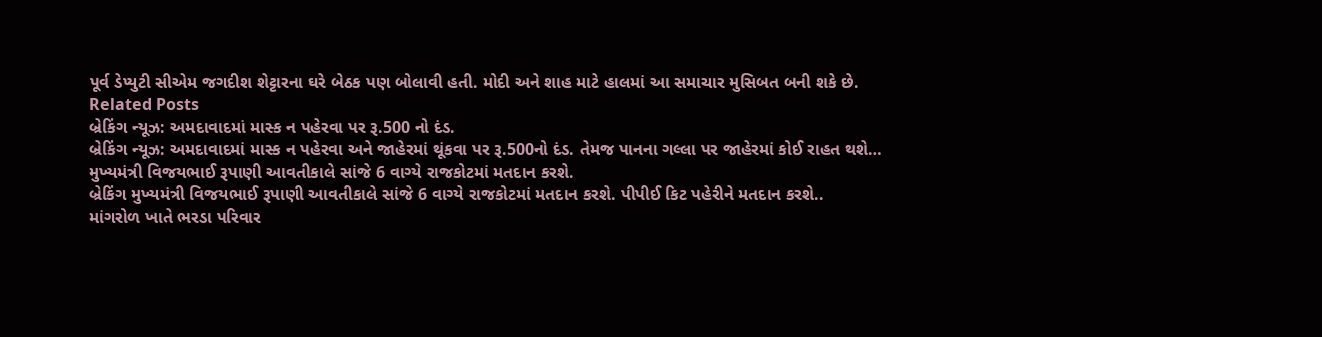પૂર્વ ડેપ્યુટી સીએમ જગદીશ શેટ્ટારના ઘરે બેઠક પણ બોલાવી હતી. મોદી અને શાહ માટે હાલમાં આ સમાચાર મુસિબત બની શકે છે.
Related Posts
બ્રેકિંગ ન્યૂઝ: અમદાવાદમાં માસ્ક ન પહેરવા પર રૂ.500 નો દંડ.
બ્રેકિંગ ન્યૂઝ: અમદાવાદમાં માસ્ક ન પહેરવા અને જાહેરમાં થૂંકવા પર રૂ.500નો દંડ. તેમજ પાનના ગલ્લા પર જાહેરમાં કોઈ રાહત થશે…
મુખ્યમંત્રી વિજયભાઈ રૂપાણી આવતીકાલે સાંજે 6 વાગ્યે રાજકોટમાં મતદાન કરશે.
બ્રેકિંગ મુખ્યમંત્રી વિજયભાઈ રૂપાણી આવતીકાલે સાંજે 6 વાગ્યે રાજકોટમાં મતદાન કરશે. પીપીઈ કિટ પહેરીને મતદાન કરશે..
માંગરોળ ખાતે ભરડા પરિવાર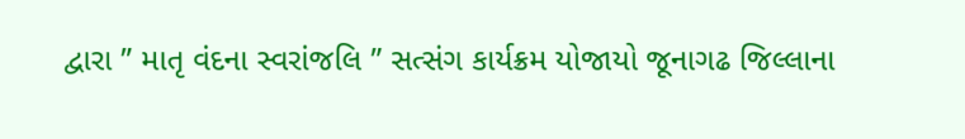દ્વારા ” માતૃ વંદના સ્વરાંજલિ ” સત્સંગ કાર્યક્રમ યોજાયો જૂનાગઢ જિલ્લાના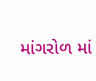માંગરોળ માં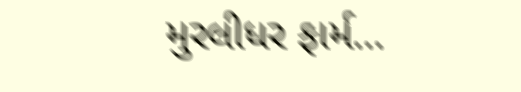મુરલીધર ફાર્મ…